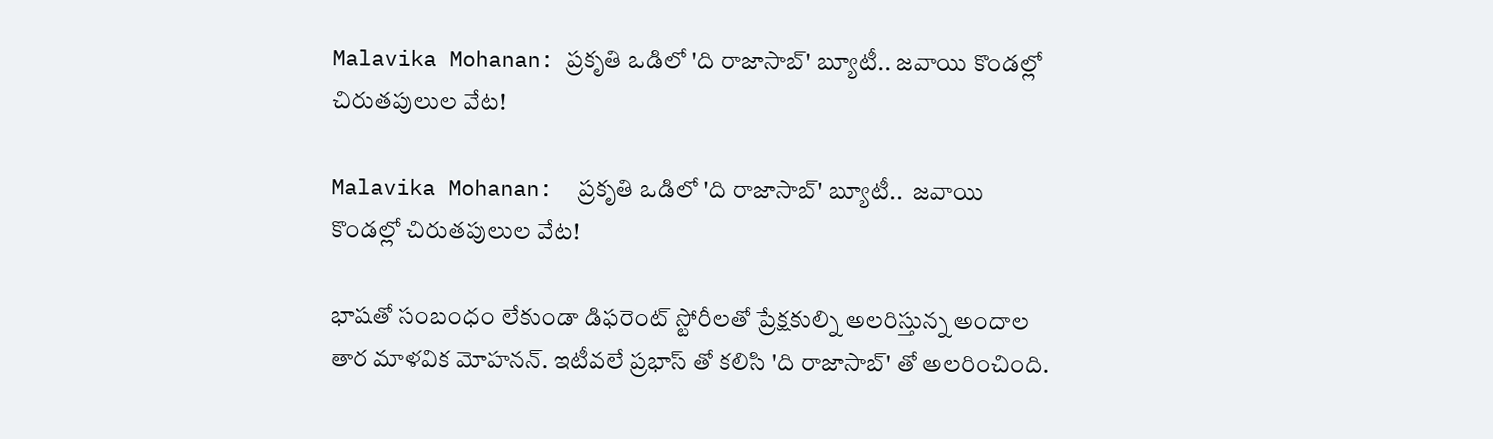Malavika Mohanan: ప్రకృతి ఒడిలో 'ది రాజాసాబ్' బ్యూటీ.. జవాయి కొండల్లో చిరుతపులుల వేట!

Malavika Mohanan:  ప్రకృతి ఒడిలో 'ది రాజాసాబ్' బ్యూటీ..  జవాయి కొండల్లో చిరుతపులుల వేట!

భాషతో సంబంధం లేకుండా డిఫరెంట్ స్టోరీలతో ప్రేక్షకుల్ని అలరిస్తున్న అందాల తార మాళవిక మోహనన్. ఇటీవలే ప్రభాస్ తో కలిసి 'ది రాజాసాబ్' తో అలరించింది.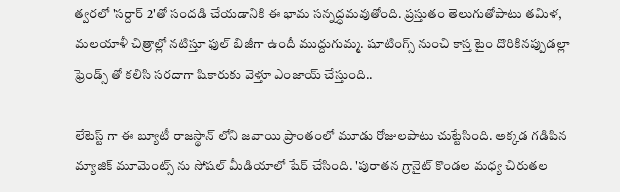త్వరలో 'సర్దార్ 2'తో సందడి చేయడానికి ఈ భామ సన్నద్ధమవుతోంది. ప్రస్తుతం తెలుగుతోపాటు తమిళ, మలయాళీ చిత్రాల్లో నటిస్తూ ఫుల్ బిజీగా ఉందీ ముద్దుగుమ్మ. షూటింగ్స్ నుంచి కాస్త టైం దొరికినప్పుడల్లా ఫ్రెండ్స్ తో కలిసి సరదాగా షికారుకు వెళ్తూ ఎంజాయ్ చేస్తుంది..

లేటెస్ట్ గా ఈ బ్యూటీ రాజస్థాన్ లోని జవాయి ప్రాంతంలో మూడు రోజులపాటు చుట్టేసింది. అక్కడ గడిపిన మ్యాజిక్ మూమెంట్స్ ను సోషల్ మీడియాలో షేర్ చేసింది. 'పురాతన గ్రానైట్ కొండల మధ్య చిరుతల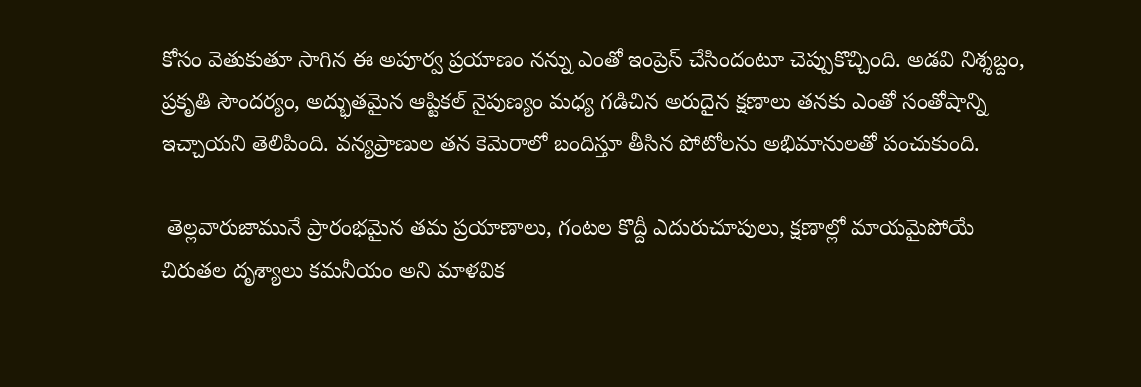కోసం వెతుకుతూ సాగిన ఈ అపూర్వ ప్రయాణం నన్ను ఎంతో ఇంప్రెస్ చేసిందంటూ చెప్పుకొచ్చింది. అడవి నిశ్శబ్దం, ప్రకృతి సౌందర్యం, అద్భుతమైన ఆప్టికల్ నైపుణ్యం మధ్య గడిచిన అరుదైన క్షణాలు తనకు ఎంతో సంతోషాన్ని ఇచ్చాయని తెలిపింది. వన్యప్రాణుల తన కెమెరాలో బందిస్తూ తీసిన పోటోలను అభిమానులతో పంచుకుంది.

 తెల్లవారుజామునే ప్రారంభమైన తమ ప్రయాణాలు, గంటల కొద్దీ ఎదురుచూపులు, క్షణాల్లో మాయమైపోయే చిరుతల దృశ్యాలు కమనీయం అని మాళవిక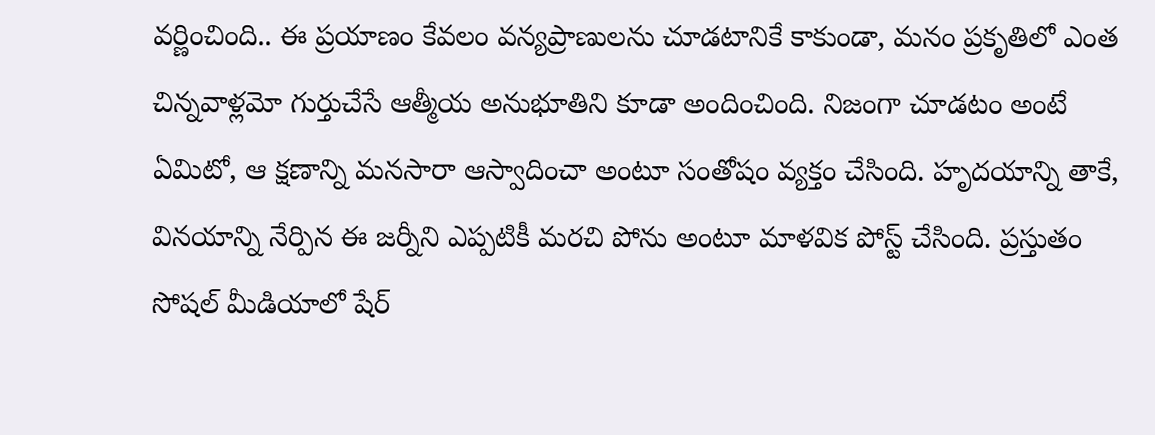వర్ణించింది.. ఈ ప్రయాణం కేవలం వన్యప్రాణులను చూడటానికే కాకుండా, మనం ప్రకృతిలో ఎంత చిన్నవాళ్లమో గుర్తుచేసే ఆత్మీయ అనుభూతిని కూడా అందించింది. నిజంగా చూడటం అంటే ఏమిటో, ఆ క్షణాన్ని మనసారా ఆస్వాదించా అంటూ సంతోషం వ్యక్తం చేసింది. హృదయాన్ని తాకే, వినయాన్ని నేర్పిన ఈ జర్నీని ఎప్పటికీ మరచి పోను అంటూ మాళవిక పోస్ట్ చేసింది. ప్రస్తుతం  సోషల్ మీడియాలో షేర్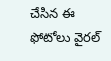చేసిన ఈ ఫోటోలు వైరల్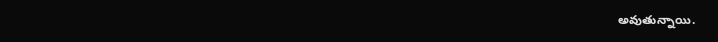అవుతున్నాయి.